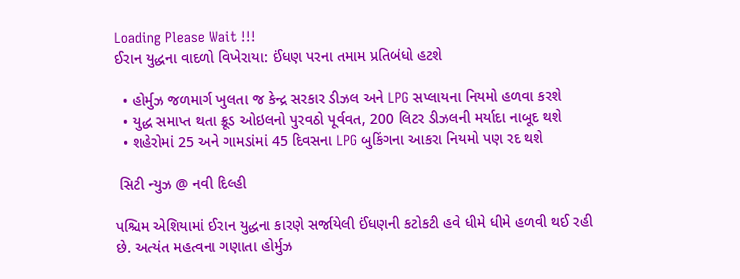Loading Please Wait !!!
ઈરાન યુદ્ધના વાદળો વિખેરાયા: ઈંધણ પરના તમામ પ્રતિબંધો હટશે

  • હોર્મુઝ જળમાર્ગ ખુલતા જ કેન્દ્ર સરકાર ડીઝલ અને LPG સપ્લાયના નિયમો હળવા કરશે
  • યુદ્ધ સમાપ્ત થતા ક્રૂડ ઓઇલનો પુરવઠો પૂર્વવત, 200 લિટર ડીઝલની મર્યાદા નાબૂદ થશે
  • શહેરોમાં 25 અને ગામડાંમાં 45 દિવસના LPG બુકિંગના આકરા નિયમો પણ રદ થશે

 સિટી ન્યુઝ @ નવી દિલ્હી

પશ્ચિમ એશિયામાં ઈરાન યુદ્ધના કારણે સર્જાયેલી ઈંધણની કટોકટી હવે ધીમે ધીમે હળવી થઈ રહી છે. અત્યંત મહત્વના ગણાતા હોર્મુઝ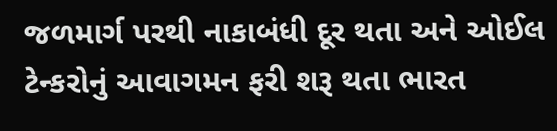જળમાર્ગ પરથી નાકાબંધી દૂર થતા અને ઓઈલ ટેન્કરોનું આવાગમન ફરી શરૂ થતા ભારત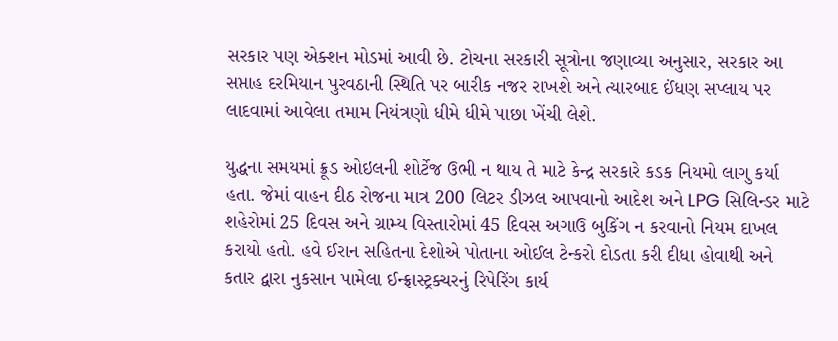સરકાર પણ એક્શન મોડમાં આવી છે. ટોચના સરકારી સૂત્રોના જણાવ્યા અનુસાર, સરકાર આ સપ્તાહ દરમિયાન પુરવઠાની સ્થિતિ પર બારીક નજર રાખશે અને ત્યારબાદ ઈંધણ સપ્લાય પર લાદવામાં આવેલા તમામ નિયંત્રણો ધીમે ધીમે પાછા ખેંચી લેશે.

યુદ્ધના સમયમાં ક્રૂડ ઓઇલની શોર્ટેજ ઉભી ન થાય તે માટે કેન્દ્ર સરકારે કડક નિયમો લાગુ કર્યા હતા. જેમાં વાહન દીઠ રોજના માત્ર 200 લિટર ડીઝલ આપવાનો આદેશ અને LPG સિલિન્ડર માટે શહેરોમાં 25 દિવસ અને ગ્રામ્ય વિસ્તારોમાં 45 દિવસ અગાઉ બુકિંગ ન કરવાનો નિયમ દાખલ કરાયો હતો. હવે ઈરાન સહિતના દેશોએ પોતાના ઓઈલ ટેન્કરો દોડતા કરી દીધા હોવાથી અને કતાર દ્વારા નુકસાન પામેલા ઈન્ફ્રાસ્ટ્રક્ચરનું રિપેરિંગ કાર્ય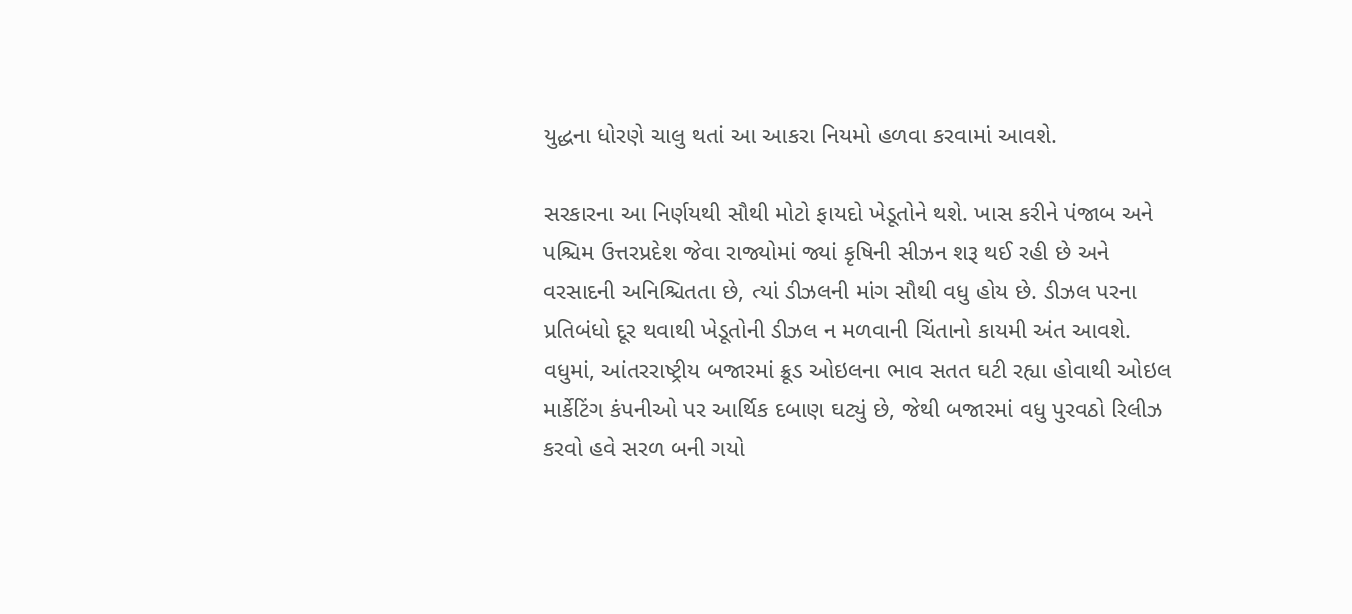યુદ્ધના ધોરણે ચાલુ થતાં આ આકરા નિયમો હળવા કરવામાં આવશે.

સરકારના આ નિર્ણયથી સૌથી મોટો ફાયદો ખેડૂતોને થશે. ખાસ કરીને પંજાબ અને પશ્ચિમ ઉત્તરપ્રદેશ જેવા રાજ્યોમાં જ્યાં કૃષિની સીઝન શરૂ થઈ રહી છે અને વરસાદની અનિશ્ચિતતા છે, ત્યાં ડીઝલની માંગ સૌથી વધુ હોય છે. ડીઝલ પરના પ્રતિબંધો દૂર થવાથી ખેડૂતોની ડીઝલ ન મળવાની ચિંતાનો કાયમી અંત આવશે. વધુમાં, આંતરરાષ્ટ્રીય બજારમાં ક્રૂડ ઓઇલના ભાવ સતત ઘટી રહ્યા હોવાથી ઓઇલ માર્કેટિંગ કંપનીઓ પર આર્થિક દબાણ ઘટ્યું છે, જેથી બજારમાં વધુ પુરવઠો રિલીઝ કરવો હવે સરળ બની ગયો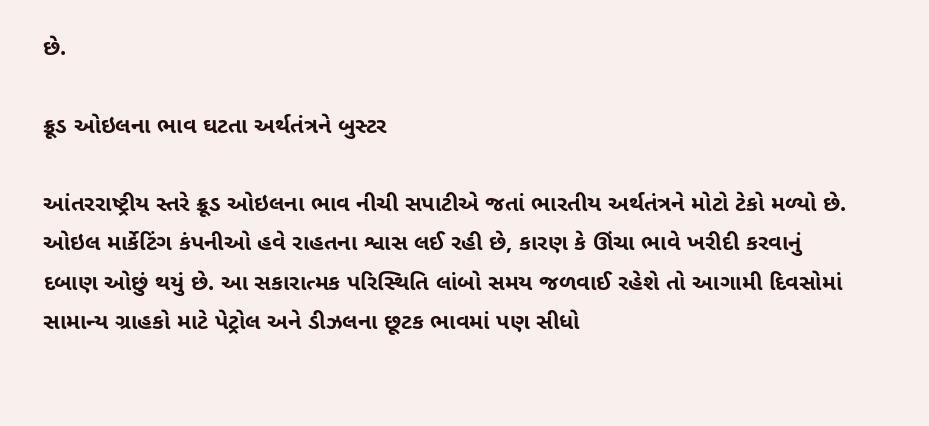છે.

ક્રૂડ ઓઇલના ભાવ ઘટતા અર્થતંત્રને બુસ્ટર

આંતરરાષ્ટ્રીય સ્તરે ક્રૂડ ઓઇલના ભાવ નીચી સપાટીએ જતાં ભારતીય અર્થતંત્રને મોટો ટેકો મળ્યો છે. ઓઇલ માર્કેટિંગ કંપનીઓ હવે રાહતના શ્વાસ લઈ રહી છે, કારણ કે ઊંચા ભાવે ખરીદી કરવાનું દબાણ ઓછું થયું છે. આ સકારાત્મક પરિસ્થિતિ લાંબો સમય જળવાઈ રહેશે તો આગામી દિવસોમાં સામાન્ય ગ્રાહકો માટે પેટ્રોલ અને ડીઝલના છૂટક ભાવમાં પણ સીધો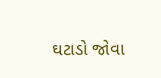ઘટાડો જોવા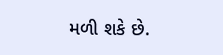મળી શકે છે.